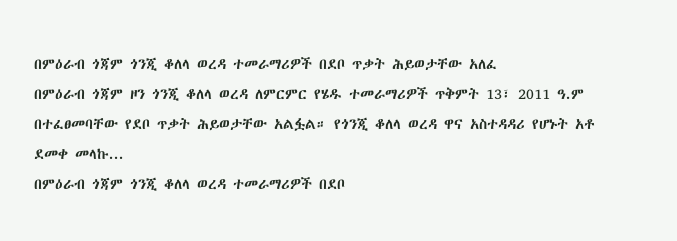በምዕራብ ጎጃም ጎንጂ ቆለላ ወረዳ ተመራማሪዎች በደቦ ጥቃት ሕይወታቸው አለፈ
በምዕራብ ጎጃም ዞን ጎንጂ ቆለላ ወረዳ ለምርምር የሄዱ ተመራማሪዎች ጥቅምት 13፣ 2011 ዓ.ም በተፈፀመባቸው የደቦ ጥቃት ሕይወታቸው አልፏል። የጎንጂ ቆለላ ወረዳ ዋና አስተዳዳሪ የሆኑት አቶ ደመቀ መላኩ...
በምዕራብ ጎጃም ጎንጂ ቆለላ ወረዳ ተመራማሪዎች በደቦ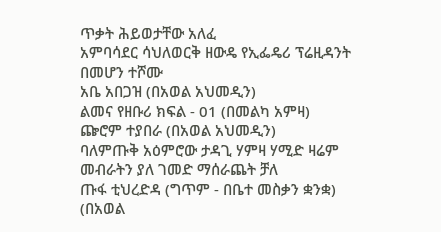ጥቃት ሕይወታቸው አለፈ
አምባሳደር ሳህለወርቅ ዘውዴ የኢፌዴሪ ፕሬዚዳንት በመሆን ተሾሙ
አቤ አበጋዝ (በአወል አህመዲን)
ልመና የዘቡሪ ክፍል - 01 (በመልካ አምዛ)
ጬሮም ተያበራ (በአወል አህመዲን)
ባለምጡቅ አዕምሮው ታዳጊ ሃምዛ ሃሚድ ዛሬም መብራትን ያለ ገመድ ማሰራጨት ቻለ
ጡፋ ቲህረድዳ (ግጥም - በቤተ መስቃን ቋንቋ) (በአወል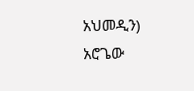አህመዲን)
አሮጌው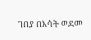ገበያ በእሳት ወደመ